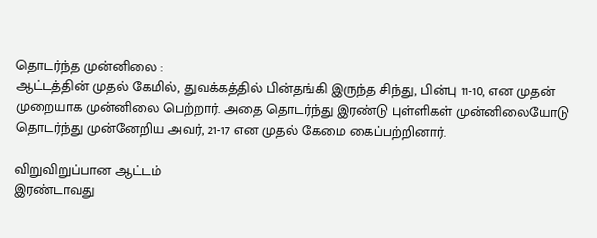தொடர்ந்த முன்னிலை :
ஆட்டத்தின் முதல் கேமில், துவக்கத்தில் பின்தங்கி இருந்த சிந்து, பின்பு 11-10, என முதன் முறையாக முன்னிலை பெற்றார். அதை தொடர்ந்து இரண்டு புள்ளிகள் முன்னிலையோடு தொடர்ந்து முன்னேறிய அவர், 21-17 என முதல் கேமை கைப்பற்றினார்.

விறுவிறுப்பான ஆட்டம்
இரண்டாவது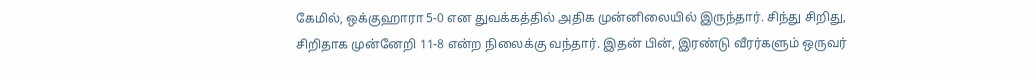கேமில், ஒக்குஹாரா 5-0 என துவக்கத்தில் அதிக முன்னிலையில் இருந்தார். சிந்து சிறிது, சிறிதாக முன்னேறி 11-8 என்ற நிலைக்கு வந்தார். இதன் பின், இரண்டு வீரர்களும் ஒருவர்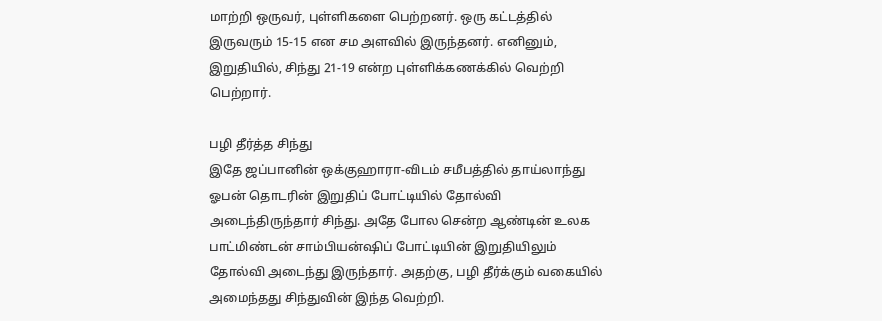மாற்றி ஒருவர், புள்ளிகளை பெற்றனர். ஒரு கட்டத்தில் இருவரும் 15-15 என சம அளவில் இருந்தனர். எனினும், இறுதியில், சிந்து 21-19 என்ற புள்ளிக்கணக்கில் வெற்றி பெற்றார்.

பழி தீர்த்த சிந்து
இதே ஜப்பானின் ஒக்குஹாரா-விடம் சமீபத்தில் தாய்லாந்து ஓபன் தொடரின் இறுதிப் போட்டியில் தோல்வி அடைந்திருந்தார் சிந்து. அதே போல சென்ற ஆண்டின் உலக பாட்மிண்டன் சாம்பியன்ஷிப் போட்டியின் இறுதியிலும் தோல்வி அடைந்து இருந்தார். அதற்கு, பழி தீர்க்கும் வகையில் அமைந்தது சிந்துவின் இந்த வெற்றி.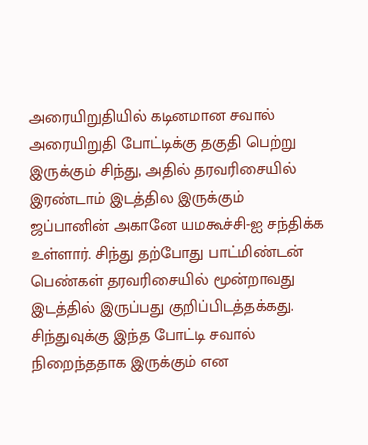அரையிறுதியில் கடினமான சவால்
அரையிறுதி போட்டிக்கு தகுதி பெற்று இருக்கும் சிந்து, அதில் தரவரிசையில் இரண்டாம் இடத்தில இருக்கும் ஜப்பானின் அகானே யமகூச்சி-ஐ சந்திக்க உள்ளார். சிந்து தற்போது பாட்மிண்டன் பெண்கள் தரவரிசையில் மூன்றாவது இடத்தில் இருப்பது குறிப்பிடத்தக்கது. சிந்துவுக்கு இந்த போட்டி சவால் நிறைந்ததாக இருக்கும் என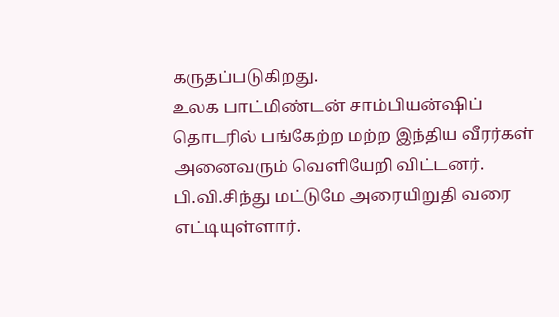கருதப்படுகிறது.
உலக பாட்மிண்டன் சாம்பியன்ஷிப் தொடரில் பங்கேற்ற மற்ற இந்திய வீரர்கள் அனைவரும் வெளியேறி விட்டனர். பி.வி.சிந்து மட்டுமே அரையிறுதி வரை எட்டியுள்ளார்.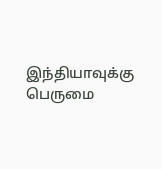இந்தியாவுக்கு பெருமை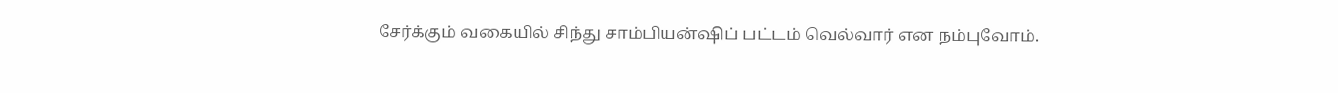சேர்க்கும் வகையில் சிந்து சாம்பியன்ஷிப் பட்டம் வெல்வார் என நம்புவோம்.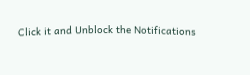Click it and Unblock the Notifications